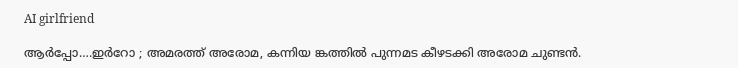AI girlfriend

ആർപ്പോ….ഇർറോ ; അമരത്ത് അരോമ, കന്നിയ ങ്കത്തിൽ പുന്നമട കീഴടക്കി അരോമ ചുണ്ടൻ.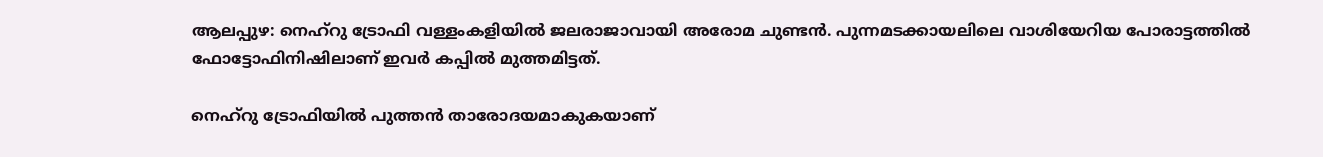ആലപ്പുഴ: നെഹ്റു ട്രോഫി വള്ളംകളിയിൽ ജലരാജാവായി അരോമ ചുണ്ടൻ. പുന്നമടക്കായലിലെ വാശിയേറിയ പോരാട്ടത്തിൽ ഫോട്ടോഫിനിഷിലാണ് ഇവര്‍ കപ്പിൽ മുത്തമിട്ടത്.

നെഹ്റു ട്രോഫിയിൽ പുത്തൻ താരോദയമാകുകയാണ്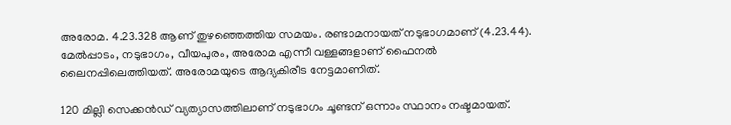അരോമ. 4.23.328 ആണ് തുഴഞ്ഞെത്തിയ സമയം. രണ്ടാമനായത് നടുഭാഗമാണ് (4.23.44). മേൽപ്പാടം, നടുഭാഗം, വീയപുരം, അരോമ എന്നീ വള്ളങ്ങളാണ് ഫൈനൽ ലൈനപ്പിലെത്തിയത്. അരോമയുടെ ആദ്യകിരീട നേട്ടമാണിത്.

120 മില്ലി സെക്കൻഡ് വ്യത്യാസത്തിലാണ് നടുഭാഗം ചൂണ്ടന് ഒന്നാം സ്ഥാനം നഷ്ടമായത്.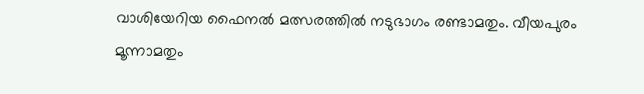വാശിയേറിയ ഫൈനൽ മത്സരത്തിൽ നടുഭാഗം രണ്ടാമതും. വീയപുരം മൂന്നാമതും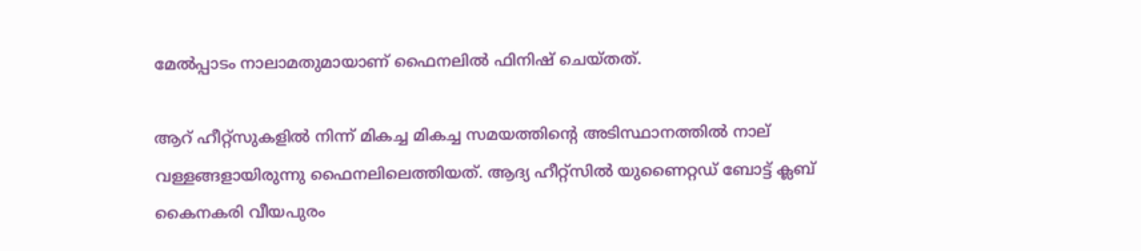മേൽപ്പാടം നാലാമതുമായാണ് ഫൈനലിൽ ഫിനിഷ് ചെയ്തത്.

ആറ് ഹീറ്റ്‌സുകളിൽ നിന്ന് മികച്ച മികച്ച സമയത്തിന്റെ അടിസ്ഥാനത്തിൽ നാല് വള്ളങ്ങളായിരുന്നു ഫൈനലിലെത്തിയത്. ആദ്യ ഹീറ്റ്‌സിൽ യുണൈറ്റഡ് ബോട്ട് ക്ലബ് കൈനകരി വീയപുരം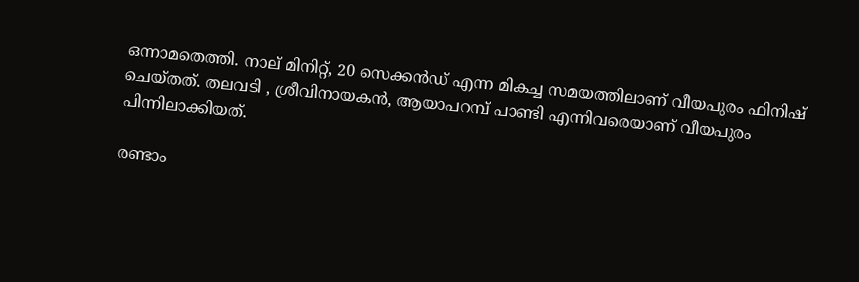ഒന്നാമതെത്തി. നാല് മിനിറ്റ്, 20 സെക്കൻഡ് എന്ന മികച്ച സമയത്തിലാണ് വീയപുരം ഫിനിഷ് ചെയ്തത്. തലവടി , ശ്രീവിനായകൻ, ആയാപറമ്പ് പാണ്ടി എന്നിവരെയാണ് വീയപുരം പിന്നിലാക്കിയത്.

രണ്ടാം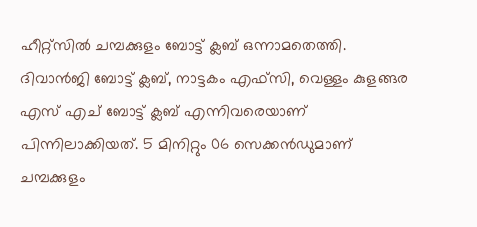ഹീറ്റ്‌സിൽ ചമ്പക്കുളം ബോട്ട് ക്ലബ് ഒന്നാമതെത്തി. ദിവാൻജി ബോട്ട് ക്ലബ്, നാട്ടകം എഫ്‌സി, വെള്ളം കുളങ്ങര എസ് എച് ബോട്ട് ക്ലബ് എന്നിവരെയാണ് പിന്നിലാക്കിയത്. 5 മിനിറ്റും 06 സെക്കൻഡുമാണ് ചമ്പക്കുളം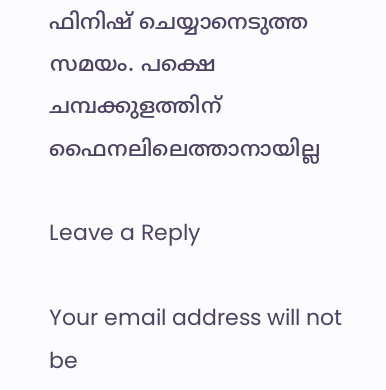ഫിനിഷ് ചെയ്യാനെടുത്ത സമയം. പക്ഷെ ചമ്പക്കുളത്തിന് ഫൈനലിലെത്താനായില്ല

Leave a Reply

Your email address will not be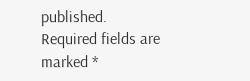published. Required fields are marked *